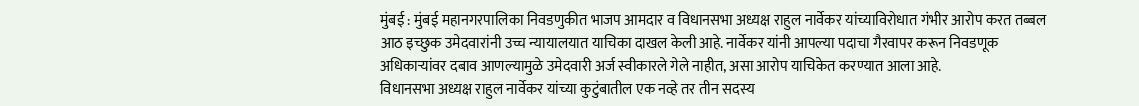मुंबई : मुंबई महानगरपालिका निवडणुकीत भाजप आमदार व विधानसभा अध्यक्ष राहुल नार्वेकर यांच्याविरोधात गंभीर आरोप करत तब्बल आठ इच्छुक उमेदवारांनी उच्च न्यायालयात याचिका दाखल केली आहे. नार्वेकर यांनी आपल्या पदाचा गैरवापर करून निवडणूक अधिकाऱ्यांवर दबाव आणल्यामुळे उमेदवारी अर्ज स्वीकारले गेले नाहीत, असा आरोप याचिकेत करण्यात आला आहे.
विधानसभा अध्यक्ष राहुल नार्वेकर यांच्या कुटुंबातील एक नव्हे तर तीन सदस्य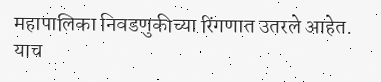महापालिका निवडणुकीच्या रिंगणात उतरले आहेत. याच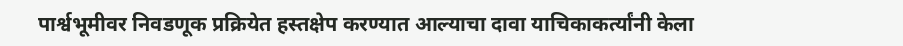पार्श्वभूमीवर निवडणूक प्रक्रियेत हस्तक्षेप करण्यात आल्याचा दावा याचिकाकर्त्यांनी केला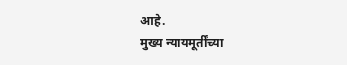आहे.
मुख्य न्यायमूर्तींच्या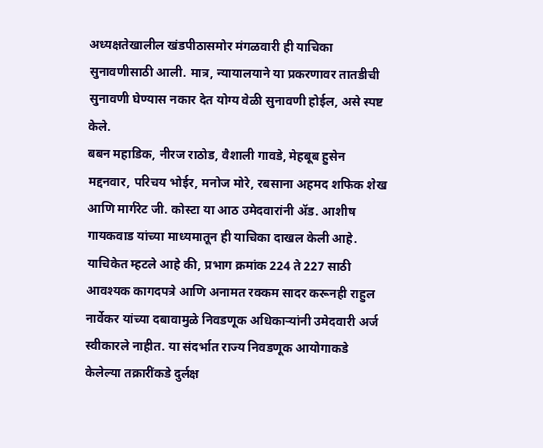अध्यक्षतेखालील खंडपीठासमोर मंगळवारी ही याचिका सुनावणीसाठी आली. मात्र, न्यायालयाने या प्रकरणावर तातडीची सुनावणी घेण्यास नकार देत योग्य वेळी सुनावणी होईल, असे स्पष्ट केले.
बबन महाडिक, नीरज राठोड, वैशाली गावडे, मेहबूब हुसेन मद्दनवार, परिचय भोईर, मनोज मोरे, रबसाना अहमद शफिक शेख आणि मार्गरेट जी. कोस्टा या आठ उमेदवारांनी ॲड. आशीष गायकवाड यांच्या माध्यमातून ही याचिका दाखल केली आहे.
याचिकेत म्हटले आहे की, प्रभाग क्रमांक 224 ते 227 साठी आवश्यक कागदपत्रे आणि अनामत रक्कम सादर करूनही राहुल नार्वेकर यांच्या दबावामुळे निवडणूक अधिकाऱ्यांनी उमेदवारी अर्ज स्वीकारले नाहीत. या संदर्भात राज्य निवडणूक आयोगाकडे केलेल्या तक्रारींकडे दुर्लक्ष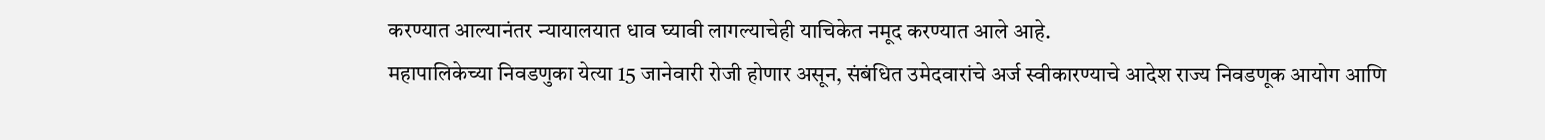करण्यात आल्यानंतर न्यायालयात धाव घ्यावी लागल्याचेही याचिकेत नमूद करण्यात आले आहे.
महापालिकेच्या निवडणुका येत्या 15 जानेवारी रोजी होणार असून, संबंधित उमेदवारांचे अर्ज स्वीकारण्याचे आदेश राज्य निवडणूक आयोग आणि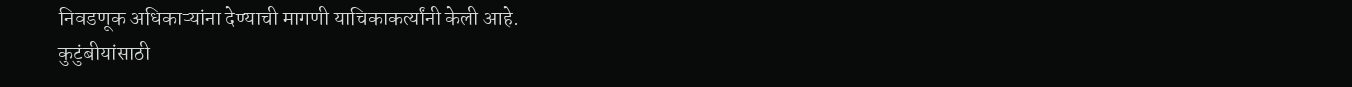निवडणूक अधिकाऱ्यांना देण्याची मागणी याचिकाकर्त्यांनी केली आहे.
कुटुंबीयांसाठी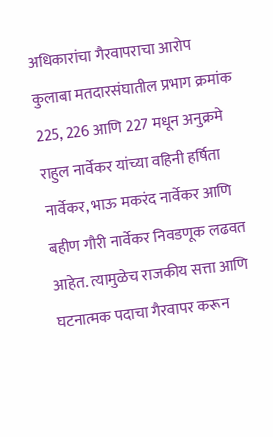अधिकारांचा गैरवापराचा आरोप
कुलाबा मतदारसंघातील प्रभाग क्रमांक 225, 226 आणि 227 मधून अनुक्रमे राहुल नार्वेकर यांच्या वहिनी हर्षिता नार्वेकर, भाऊ मकरंद नार्वेकर आणि बहीण गौरी नार्वेकर निवडणूक लढवत आहेत. त्यामुळेच राजकीय सत्ता आणि घटनात्मक पदाचा गैरवापर करून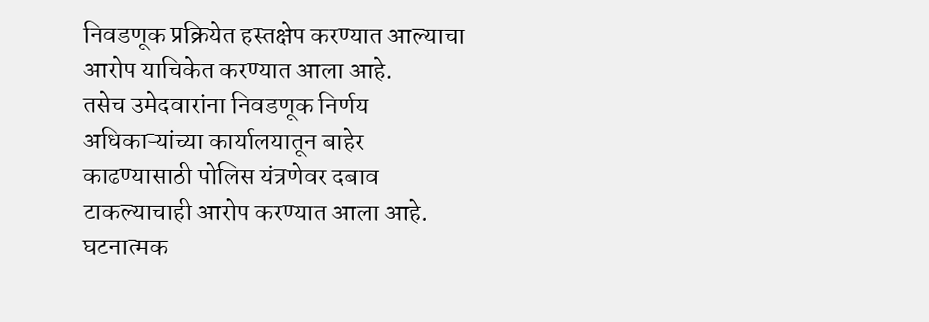निवडणूक प्रक्रियेत हस्तक्षेप करण्यात आल्याचा आरोप याचिकेत करण्यात आला आहे.
तसेच उमेदवारांना निवडणूक निर्णय अधिकाऱ्यांच्या कार्यालयातून बाहेर काढण्यासाठी पोलिस यंत्रणेवर दबाव टाकल्याचाही आरोप करण्यात आला आहे. घटनात्मक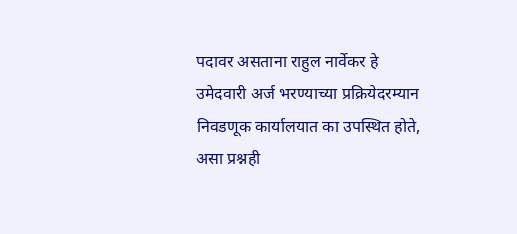पदावर असताना राहुल नार्वेकर हे उमेदवारी अर्ज भरण्याच्या प्रक्रियेदरम्यान निवडणूक कार्यालयात का उपस्थित होते, असा प्रश्नही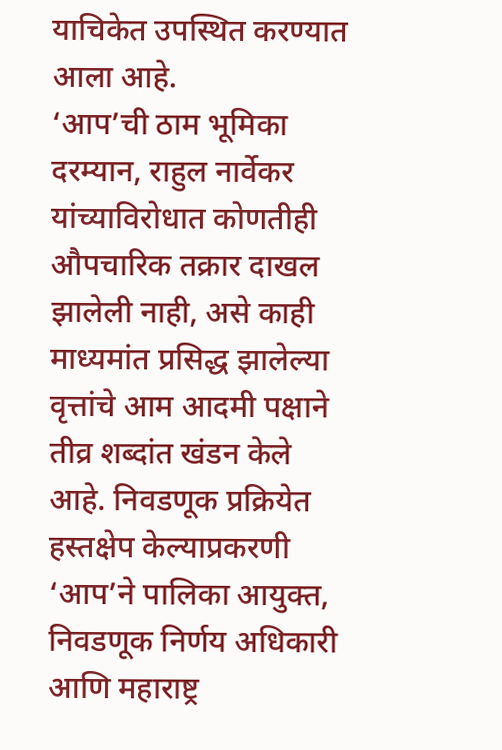याचिकेत उपस्थित करण्यात आला आहे.
‘आप’ची ठाम भूमिका
दरम्यान, राहुल नार्वेकर यांच्याविरोधात कोणतीही औपचारिक तक्रार दाखल झालेली नाही, असे काही माध्यमांत प्रसिद्ध झालेल्या वृत्तांचे आम आदमी पक्षाने तीव्र शब्दांत खंडन केले आहे. निवडणूक प्रक्रियेत हस्तक्षेप केल्याप्रकरणी ‘आप’ने पालिका आयुक्त, निवडणूक निर्णय अधिकारी आणि महाराष्ट्र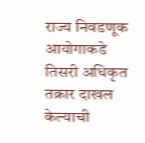राज्य निवडणूक आयोगाकडे तिसरी अधिकृत तक्रार दाखल केल्याची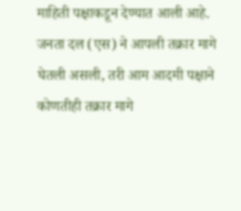माहिती पक्षाकडून देण्यात आली आहे.
जनता दल (एस) ने आपली तक्रार मागे घेतली असली, तरी आम आदमी पक्षाने कोणतीही तक्रार मागे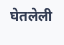घेतलेली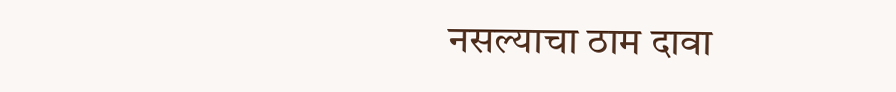नसल्याचा ठाम दावा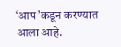‘आप’कडून करण्यात आला आहे.